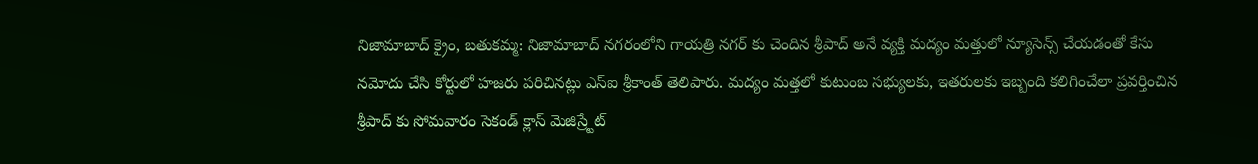నిజామాబాద్ క్రైం, బతుకమ్మ: నిజామాబాద్ నగరంలోని గాయత్రి నగర్ కు చెందిన శ్రీపాద్ అనే వ్యక్తి మద్యం మత్తులో న్యూసెన్స్ చేయడంతో కేసు నమోదు చేసి కోర్టులో హజరు పరిచినట్లు ఎస్ఐ శ్రీకాంత్ తెలిపారు. మద్యం మత్తలో కుటుంబ సభ్యులకు, ఇతరులకు ఇబ్బంది కలిగించేలా ప్రవర్తించిన శ్రీపాద్ కు సోమవారం సెకండ్ క్లాస్ మెజిస్ర్టేట్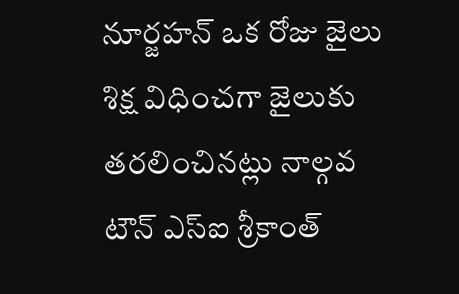నూర్జహన్ ఒక రోజు జైలు శిక్ష విధించగా జైలుకు తరలించినట్లు నాల్గవ టౌన్ ఎస్ఐ శ్రీకాంత్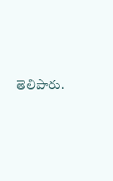తెలిపారు.